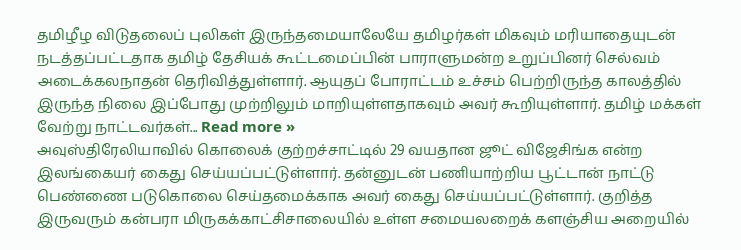தமிழீழ விடுதலைப் புலிகள் இருந்தமையாலேயே தமிழர்கள் மிகவும் மரியாதையுடன் நடத்தப்பட்டதாக தமிழ் தேசியக் கூட்டமைப்பின் பாராளுமன்ற உறுப்பினர் செல்வம் அடைக்கலநாதன் தெரிவித்துள்ளார். ஆயுதப் போராட்டம் உச்சம் பெற்றிருந்த காலத்தில் இருந்த நிலை இப்போது முற்றிலும் மாறியுள்ளதாகவும் அவர் கூறியுள்ளார். தமிழ் மக்கள் வேற்று நாட்டவர்கள்... Read more »
அவுஸ்திரேலியாவில் கொலைக் குற்றச்சாட்டில் 29 வயதான ஜூட் விஜேசிங்க என்ற இலங்கையர் கைது செய்யப்பட்டுள்ளார். தன்னுடன் பணியாற்றிய பூட்டான் நாட்டு பெண்ணை படுகொலை செய்தமைக்காக அவர் கைது செய்யப்பட்டுள்ளார். குறித்த இருவரும் கன்பரா மிருகக்காட்சிசாலையில் உள்ள சமையலறைக் களஞ்சிய அறையில்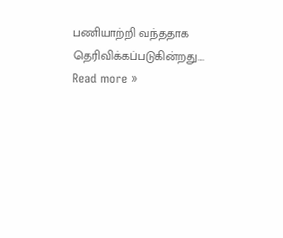பணியாற்றி வந்ததாக தெரிவிக்கப்படுகின்றது.... Read more »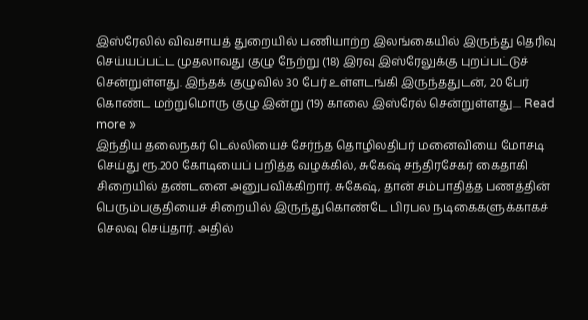இஸ்ரேலில் விவசாயத் துறையில் பணியாற்ற இலங்கையில் இருந்து தெரிவு செய்யப்பட்ட முதலாவது குழு நேற்று (18) இரவு இஸ்ரேலுக்கு புறப்பட்டுச் சென்றுள்ளது. இந்தக் குழுவில் 30 பேர் உள்ளடங்கி இருந்ததுடன், 20 பேர் கொண்ட மற்றுமொரு குழு இன்று (19) காலை இஸ்ரேல் சென்றுள்ளது.... Read more »
இந்திய தலைநகர் டெல்லியைச் சேர்ந்த தொழிலதிபர் மனைவியை மோசடி செய்து ரூ.200 கோடியைப் பறித்த வழக்கில், சுகேஷ் சந்திரசேகர் கைதாகி சிறையில் தண்டனை அனுபவிக்கிறார். சுகேஷ், தான் சம்பாதித்த பணத்தின் பெரும்பகுதியைச் சிறையில் இருந்துகொண்டே பிரபல நடிகைகளுக்காகச் செலவு செய்தார். அதில்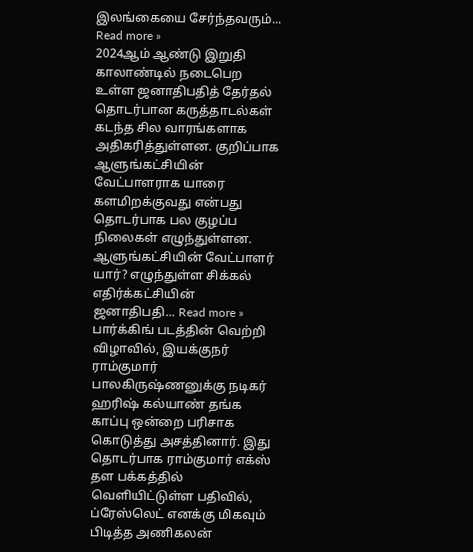இலங்கையை சேர்ந்தவரும்... Read more »
2024ஆம் ஆண்டு இறுதி காலாண்டில் நடைபெற உள்ள ஜனாதிபதித் தேர்தல் தொடர்பான கருத்தாடல்கள் கடந்த சில வாரங்களாக அதிகரித்துள்ளன. குறிப்பாக ஆளுங்கட்சியின் வேட்பாளராக யாரை களமிறக்குவது என்பது தொடர்பாக பல குழப்ப நிலைகள் எழுந்துள்ளன. ஆளுங்கட்சியின் வேட்பாளர் யார்? எழுந்துள்ள சிக்கல் எதிர்க்கட்சியின் ஜனாதிபதி... Read more »
பார்க்கிங் படத்தின் வெற்றி விழாவில், இயக்குநர் ராம்குமார் பாலகிருஷ்ணனுக்கு நடிகர் ஹரிஷ் கல்யாண் தங்க காப்பு ஒன்றை பரிசாக கொடுத்து அசத்தினார். இது தொடர்பாக ராம்குமார் எக்ஸ் தள பக்கத்தில் வெளியிட்டுள்ள பதிவில், ப்ரேஸ்லெட் எனக்கு மிகவும் பிடித்த அணிகலன்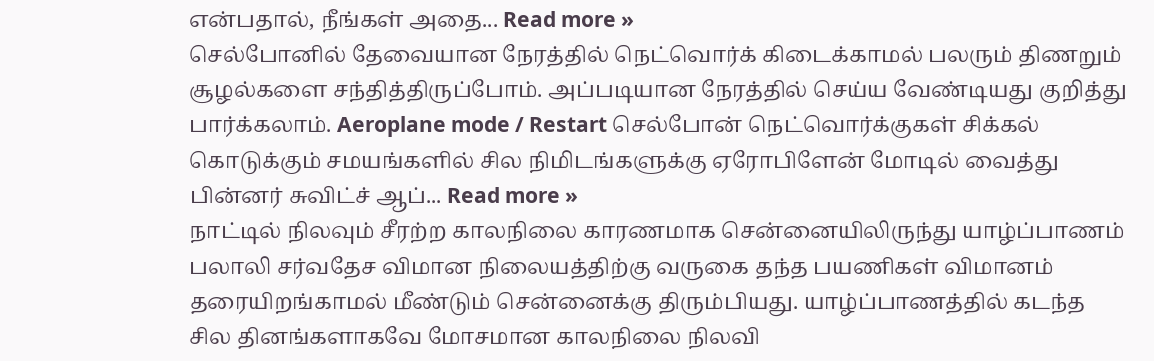என்பதால், நீங்கள் அதை... Read more »
செல்போனில் தேவையான நேரத்தில் நெட்வொர்க் கிடைக்காமல் பலரும் திணறும் சூழல்களை சந்தித்திருப்போம். அப்படியான நேரத்தில் செய்ய வேண்டியது குறித்து பார்க்கலாம். Aeroplane mode / Restart செல்போன் நெட்வொர்க்குகள் சிக்கல் கொடுக்கும் சமயங்களில் சில நிமிடங்களுக்கு ஏரோபிளேன் மோடில் வைத்து பின்னர் சுவிட்ச் ஆப்... Read more »
நாட்டில் நிலவும் சீரற்ற காலநிலை காரணமாக சென்னையிலிருந்து யாழ்ப்பாணம் பலாலி சர்வதேச விமான நிலையத்திற்கு வருகை தந்த பயணிகள் விமானம் தரையிறங்காமல் மீண்டும் சென்னைக்கு திரும்பியது. யாழ்ப்பாணத்தில் கடந்த சில தினங்களாகவே மோசமான காலநிலை நிலவி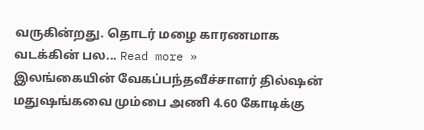வருகின்றது. தொடர் மழை காரணமாக வடக்கின் பல... Read more »
இலங்கையின் வேகப்பந்தவீச்சாளர் தில்ஷன் மதுஷங்கவை மும்பை அணி 4.60 கோடிக்கு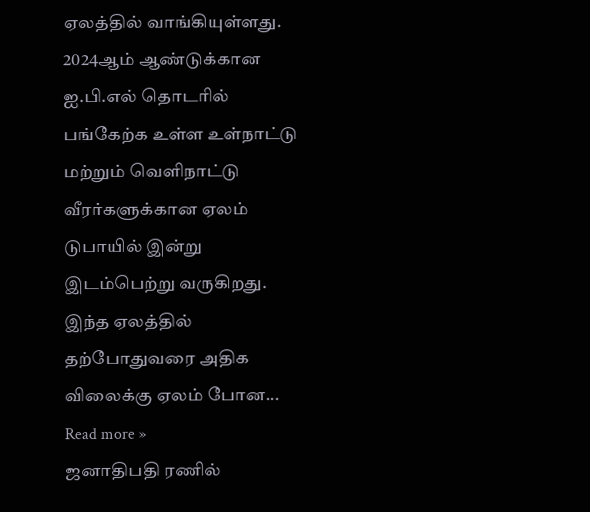ஏலத்தில் வாங்கியுள்ளது. 2024ஆம் ஆண்டுக்கான ஐ.பி.எல் தொடரில் பங்கேற்க உள்ள உள்நாட்டு மற்றும் வெளிநாட்டு வீரர்களுக்கான ஏலம் டுபாயில் இன்று இடம்பெற்று வருகிறது. இந்த ஏலத்தில் தற்போதுவரை அதிக விலைக்கு ஏலம் போன... Read more »
ஜனாதிபதி ரணில்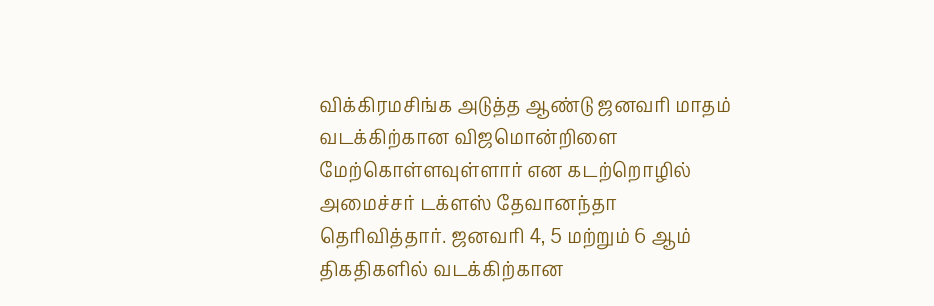விக்கிரமசிங்க அடுத்த ஆண்டு ஜனவரி மாதம் வடக்கிற்கான விஜமொன்றிளை மேற்கொள்ளவுள்ளார் என கடற்றொழில் அமைச்சர் டக்ளஸ் தேவானந்தா தெரிவித்தார். ஜனவரி 4, 5 மற்றும் 6 ஆம் திகதிகளில் வடக்கிற்கான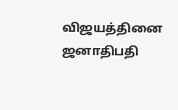விஜயத்தினை ஜனாதிபதி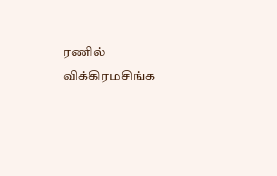ரணில் விக்கிரமசிங்க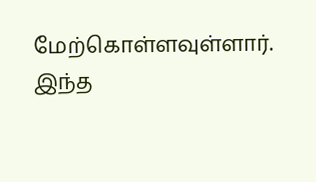மேற்கொள்ளவுள்ளார். இந்த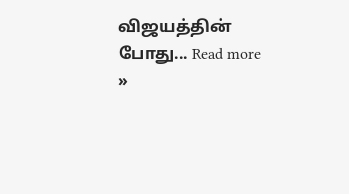விஜயத்தின் போது... Read more »